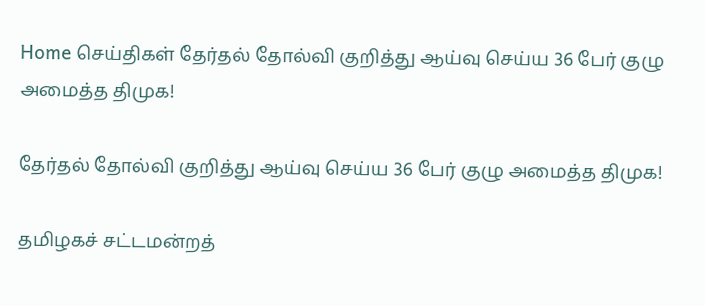Home செய்திகள் தேர்தல் தோல்வி குறித்து ஆய்வு செய்ய 36 பேர் குழு அமைத்த திமுக!

தேர்தல் தோல்வி குறித்து ஆய்வு செய்ய 36 பேர் குழு அமைத்த திமுக!

தமிழகச் சட்டமன்றத்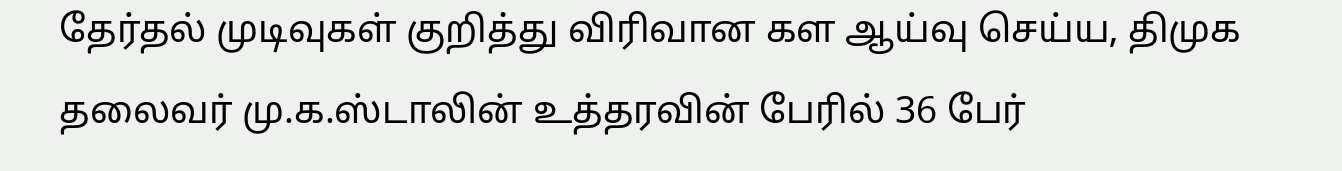தேர்தல் முடிவுகள் குறித்து விரிவான கள ஆய்வு செய்ய, திமுக தலைவர் மு.க.ஸ்டாலின் உத்தரவின் பேரில் 36 பேர்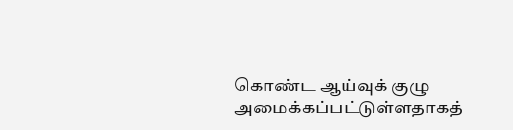கொண்ட ஆய்வுக் குழு அமைக்கப்பட்டுள்ளதாகத்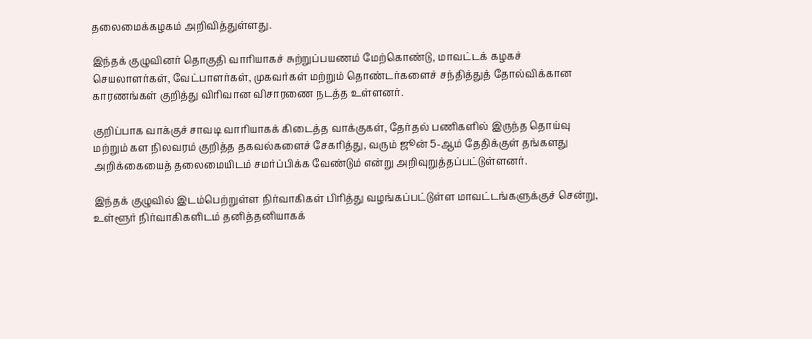தலைமைக்கழகம் அறிவித்துள்ளது.

இந்தக் குழுவினர் தொகுதி வாரியாகச் சுற்றுப்பயணம் மேற்கொண்டு, மாவட்டக் கழகச் செயலாளர்கள், வேட்பாளர்கள், முகவர்கள் மற்றும் தொண்டர்களைச் சந்தித்துத் தோல்விக்கான காரணங்கள் குறித்து விரிவான விசாரணை நடத்த உள்ளனர்.

குறிப்பாக வாக்குச் சாவடி வாரியாகக் கிடைத்த வாக்குகள், தேர்தல் பணிகளில் இருந்த தொய்வு மற்றும் கள நிலவரம் குறித்த தகவல்களைச் சேகரித்து, வரும் ஜூன் 5-ஆம் தேதிக்குள் தங்களது அறிக்கையைத் தலைமையிடம் சமர்ப்பிக்க வேண்டும் என்று அறிவுறுத்தப்பட்டுள்ளனர்.

இந்தக் குழுவில் இடம்பெற்றுள்ள நிர்வாகிகள் பிரித்து வழங்கப்பட்டுள்ள மாவட்டங்களுக்குச் சென்று, உள்ளூர் நிர்வாகிகளிடம் தனித்தனியாகக்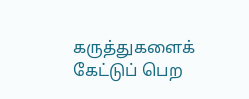கருத்துகளைக் கேட்டுப் பெற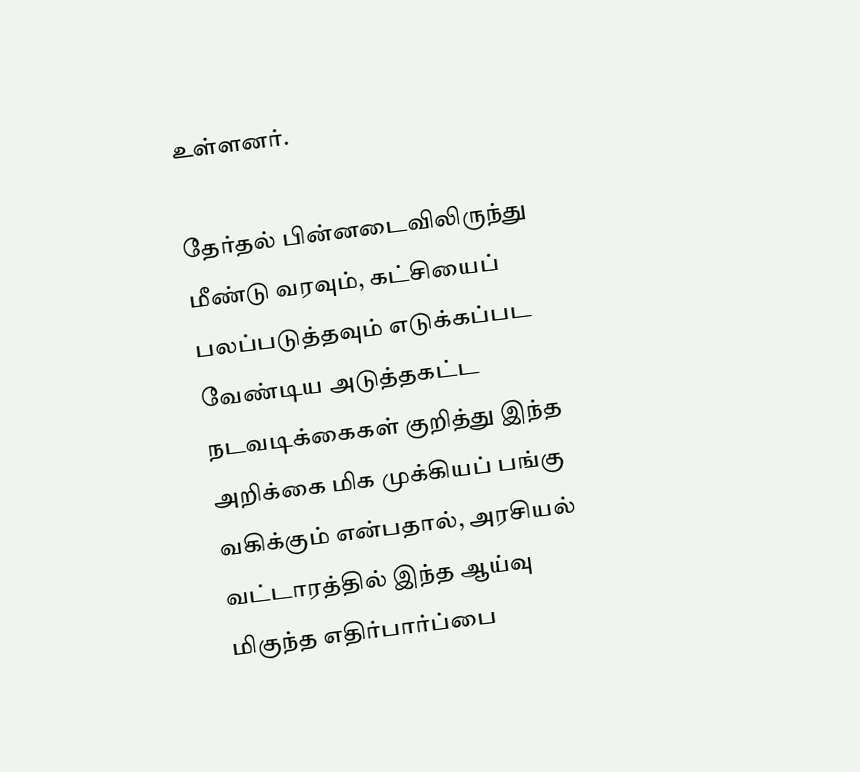உள்ளனர்.

தேர்தல் பின்னடைவிலிருந்து மீண்டு வரவும், கட்சியைப் பலப்படுத்தவும் எடுக்கப்பட வேண்டிய அடுத்தகட்ட நடவடிக்கைகள் குறித்து இந்த அறிக்கை மிக முக்கியப் பங்கு வகிக்கும் என்பதால், அரசியல் வட்டாரத்தில் இந்த ஆய்வு மிகுந்த எதிர்பார்ப்பை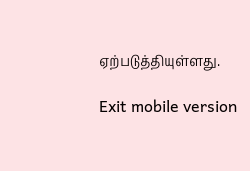ஏற்படுத்தியுள்ளது.

Exit mobile version